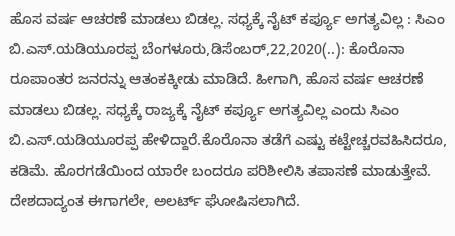ಹೊಸ ವರ್ಷ ಆಚರಣೆ ಮಾಡಲು ಬಿಡಲ್ಲ. ಸಧ್ಯಕ್ಕೆ ನೈಟ್ ಕರ್ಪ್ಯೂ ಅಗತ್ಯವಿಲ್ಲ : ಸಿಎಂ ಬಿ.ಎಸ್.ಯಡಿಯೂರಪ್ಪ ಬೆಂಗಳೂರು,ಡಿಸೆಂಬರ್,22,2020(..): ಕೊರೊನಾ ರೂಪಾಂತರ ಜನರನ್ನು ಆತಂಕಕ್ಕೀಡು ಮಾಡಿದೆ. ಹೀಗಾಗಿ, ಹೊಸ ವರ್ಷ ಆಚರಣೆ ಮಾಡಲು ಬಿಡಲ್ಲ. ಸಧ್ಯಕ್ಕೆ ರಾಜ್ಯಕ್ಕೆ ನೈಟ್ ಕರ್ಪ್ಯೂ ಅಗತ್ಯವಿಲ್ಲ ಎಂದು ಸಿಎಂ ಬಿ.ಎಸ್.ಯಡಿಯೂರಪ್ಪ ಹೇಳಿದ್ದಾರೆ.ಕೊರೊನಾ ತಡೆಗೆ ಎಷ್ಟು ಕಟ್ಟೇಚ್ಚರವಹಿಸಿದರೂ, ಕಡಿಮೆ. ಹೊರಗಡೆಯಿಂದ ಯಾರೇ ಬಂದರೂ ಪರಿಶೀಲಿಸಿ ತಪಾಸಣೆ ಮಾಡುತ್ತೇವೆ. ದೇಶದಾದ್ಯಂತ ಈಗಾಗಲೇ, ಅಲರ್ಟ್ ಘೋಷಿಸಲಾಗಿದೆ.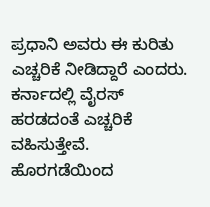ಪ್ರಧಾನಿ ಅವರು ಈ ಕುರಿತು ಎಚ್ಚರಿಕೆ ನೀಡಿದ್ದಾರೆ ಎಂದರು. ಕರ್ನಾದಲ್ಲಿ ವೈರಸ್ ಹರಡದಂತೆ ಎಚ್ಚರಿಕೆ ವಹಿಸುತ್ತೇವೆ. ಹೊರಗಡೆಯಿಂದ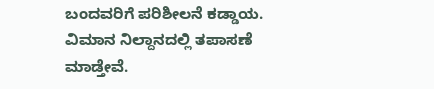ಬಂದವರಿಗೆ ಪರಿಶೀಲನೆ ಕಡ್ಡಾಯ. ವಿಮಾನ ನಿಲ್ದಾನದಲ್ಲಿ ತಪಾಸಣೆ ಮಾಡ್ತೇವೆ.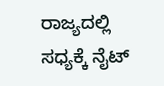ರಾಜ್ಯದಲ್ಲಿ ಸಧ್ಯಕ್ಕೆ ನೈಟ್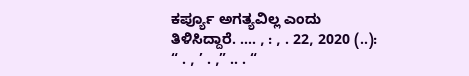ಕರ್ಪ್ಯೂ ಅಗತ್ಯವಿಲ್ಲ ಎಂದು ತಿಳಿಸಿದ್ದಾರೆ. …. , : , . 22, 2020 (..): “ . , ’ . ,” .. . “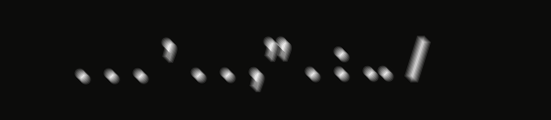. . . ’ . . ,” . : .. /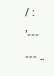/ : ’--- --- ..